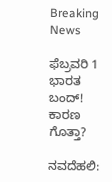Breaking News

ಫೆಬ್ರವರಿ 1 ಭಾರತ ಬಂದ್! ಕಾರಣ ಗೊತ್ತಾ?

ನವದೆಹಲಿ: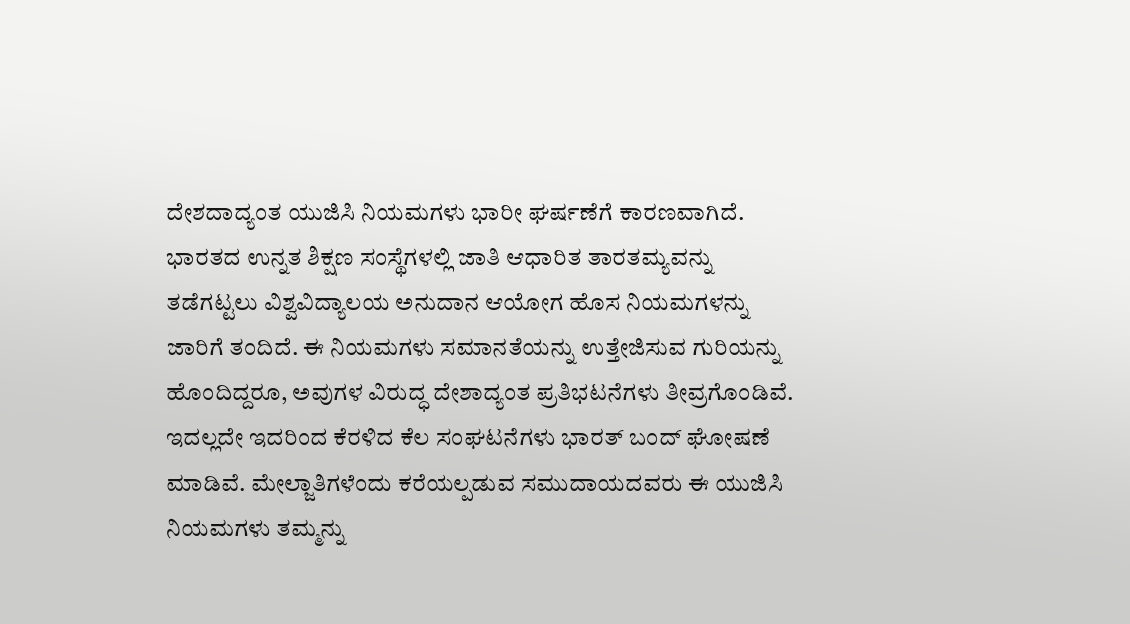ದೇಶದಾದ್ಯಂತ ಯುಜಿಸಿ ನಿಯಮಗಳು ಭಾರೀ ಘರ್ಷಣೆಗೆ ಕಾರಣವಾಗಿದೆ. ಭಾರತದ ಉನ್ನತ ಶಿಕ್ಷಣ ಸಂಸ್ಥೆಗಳಲ್ಲಿ ಜಾತಿ ಆಧಾರಿತ ತಾರತಮ್ಯವನ್ನು ತಡೆಗಟ್ಟಲು ವಿಶ್ವವಿದ್ಯಾಲಯ ಅನುದಾನ ಆಯೋಗ ಹೊಸ ನಿಯಮಗಳನ್ನು ಜಾರಿಗೆ ತಂದಿದೆ. ಈ ನಿಯಮಗಳು ಸಮಾನತೆಯನ್ನು ಉತ್ತೇಜಿಸುವ ಗುರಿಯನ್ನು ಹೊಂದಿದ್ದರೂ, ಅವುಗಳ ವಿರುದ್ಧ ದೇಶಾದ್ಯಂತ ಪ್ರತಿಭಟನೆಗಳು ತೀವ್ರಗೊಂಡಿವೆ. ಇದಲ್ಲದೇ ಇದರಿಂದ ಕೆರಳಿದ ಕೆಲ ಸಂಘಟನೆಗಳು ಭಾರತ್‌ ಬಂದ್‌ ಘೋಷಣೆ ಮಾಡಿವೆ. ಮೇಲ್ಜಾತಿಗಳೆಂದು ಕರೆಯಲ್ಪಡುವ ಸಮುದಾಯದವರು ಈ ಯುಜಿಸಿ ನಿಯಮಗಳು ತಮ್ಮನ್ನು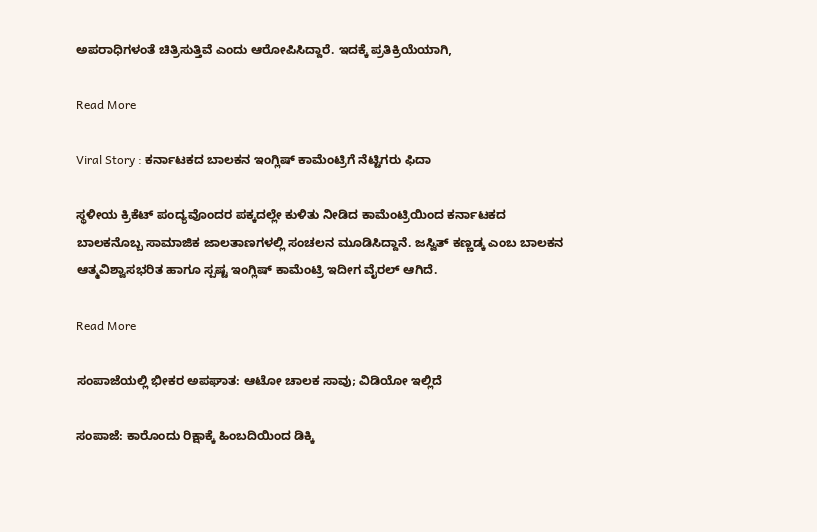ಅಪರಾಧಿಗಳಂತೆ ಚಿತ್ರಿಸುತ್ತಿವೆ ಎಂದು ಆರೋಪಿಸಿದ್ದಾರೆ. ಇದಕ್ಕೆ ಪ್ರತಿಕ್ರಿಯೆಯಾಗಿ,

Read More

Viral Story : ಕರ್ನಾಟಕದ ಬಾಲಕನ ಇಂಗ್ಲಿಷ್ ಕಾಮೆಂಟ್ರಿಗೆ ನೆಟ್ಟಿಗರು ಫಿದಾ

ಸ್ಥಳೀಯ ಕ್ರಿಕೆಟ್ ಪಂದ್ಯವೊಂದರ ಪಕ್ಕದಲ್ಲೇ ಕುಳಿತು ನೀಡಿದ ಕಾಮೆಂಟ್ರಿಯಿಂದ ಕರ್ನಾಟಕದ ಬಾಲಕನೊಬ್ಬ ಸಾಮಾಜಿಕ ಜಾಲತಾಣಗಳಲ್ಲಿ ಸಂಚಲನ ಮೂಡಿಸಿದ್ದಾನೆ. ಜಸ್ವಿತ್ ಕಣ್ಣಡ್ಕ ಎಂಬ ಬಾಲಕನ ಆತ್ಮವಿಶ್ವಾಸಭರಿತ ಹಾಗೂ ಸ್ಪಷ್ಟ ಇಂಗ್ಲಿಷ್ ಕಾಮೆಂಟ್ರಿ ಇದೀಗ ವೈರಲ್ ಆಗಿದೆ.

Read More

ಸಂಪಾಜೆಯಲ್ಲಿ ಭೀಕರ ಅಪಘಾತ: ಆಟೋ ಚಾಲಕ ಸಾವು; ವಿಡಿಯೋ ಇಲ್ಲಿದೆ

ಸಂಪಾಜೆ: ಕಾರೊಂದು ರಿಕ್ಷಾಕ್ಕೆ ಹಿಂಬದಿಯಿಂದ ಡಿಕ್ಕಿ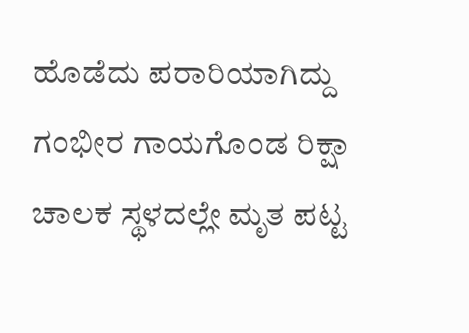ಹೊಡೆದು ಪರಾರಿಯಾಗಿದ್ದು ಗಂಭೀರ ಗಾಯಗೊಂಡ ರಿಕ್ಷಾ ಚಾಲಕ ಸ್ಥಳದಲ್ಲೇ ಮೃತ ಪಟ್ಟ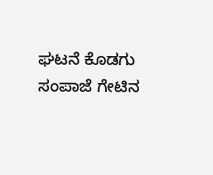ಘಟನೆ ಕೊಡಗು ಸಂಪಾಜೆ ಗೇಟಿನ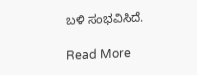ಬಳಿ ಸಂಭವಿಸಿದೆ.

Read More